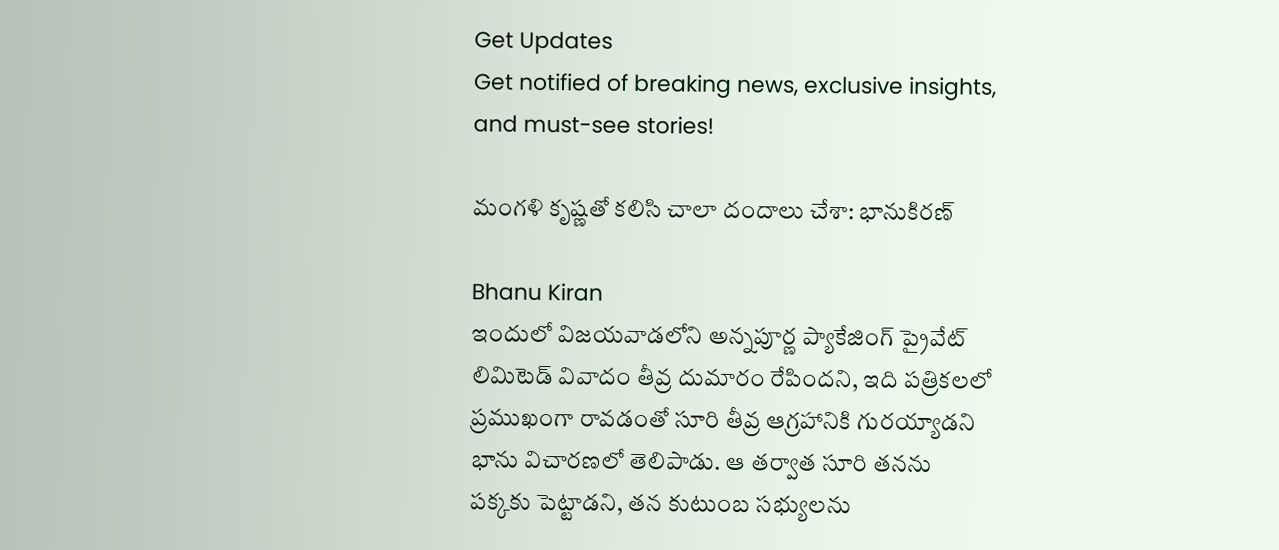Get Updates
Get notified of breaking news, exclusive insights, and must-see stories!

మంగళి కృష్ణతో కలిసి చాలా దందాలు చేశా: భానుకిరణ్

Bhanu Kiran
ఇందులో విజయవాడలోని అన్నపూర్ణ ప్యాకేజింగ్ ప్రైవేట్ లిమిటెడ్ వివాదం తీవ్ర దుమారం రేపిందని, ఇది పత్రికలలో ప్రముఖంగా రావడంతో సూరి తీవ్ర ఆగ్రహానికి గురయ్యాడని భాను విచారణలో తెలిపాడు. ఆ తర్వాత సూరి తనను పక్కకు పెట్టాడని, తన కుటుంబ సభ్యులను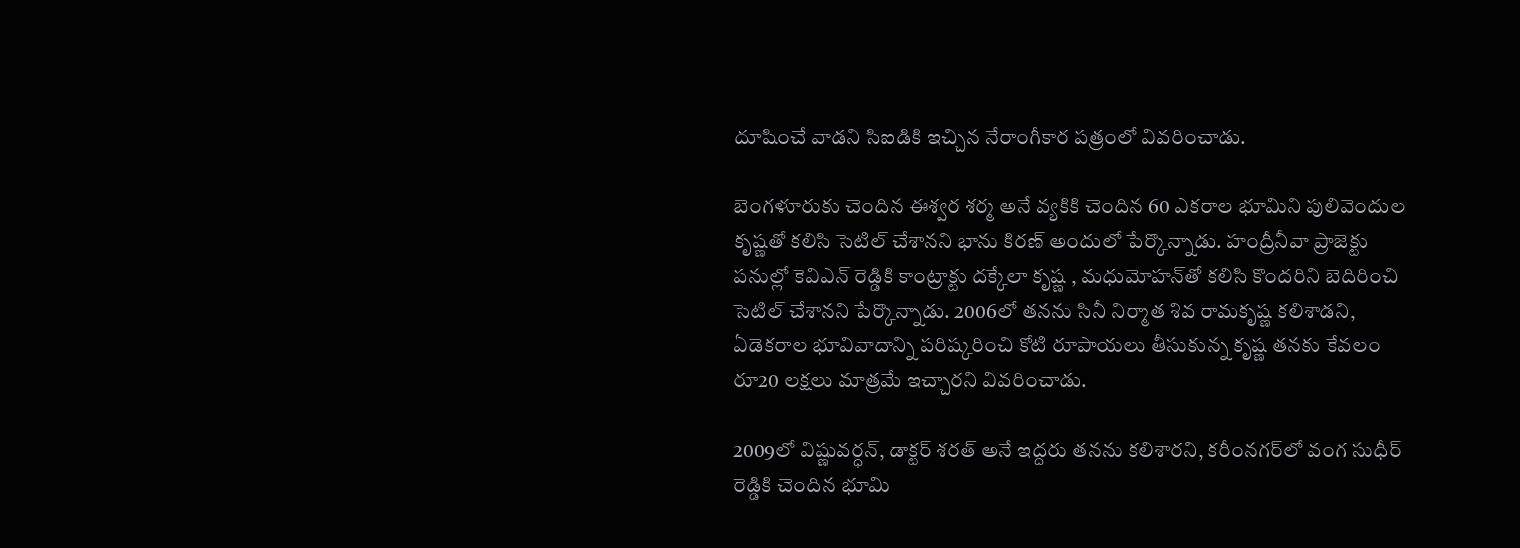దూషించే వాడని సిఐడికి ఇచ్చిన నేరాంగీకార పత్రంలో వివరించాడు.

బెంగళూరుకు చెందిన ఈశ్వర శర్మ అనే వ్యకికి చెందిన 60 ఎకరాల భూమిని పులివెందుల కృష్ణతో కలిసి సెటిల్ చేశానని భాను కిరణ్ అందులో పేర్కొన్నాడు. హంద్రీనీవా ప్రాజెక్టు పనుల్లో కెవిఎన్ రెడ్డికి కాంట్రాక్టు దక్కేలా కృష్ణ , మధుమోహన్‌తో కలిసి కొందరిని బెదిరించి సెటిల్ చేశానని పేర్కొన్నాడు. 2006లో తనను సినీ నిర్మాత శివ రామకృష్ణ కలిశాడని, ఏడెకరాల భూవివాదాన్ని పరిష్కరించి కోటి రూపాయలు తీసుకున్న కృష్ణ తనకు కేవలం రూ20 లక్షలు మాత్రమే ఇచ్చారని వివరించాడు.

2009లో విష్ణువర్ధన్, డాక్టర్ శరత్ అనే ఇద్దరు తనను కలిశారని, కరీంనగర్‌లో వంగ సుధీర్ రెడ్డికి చెందిన భూమి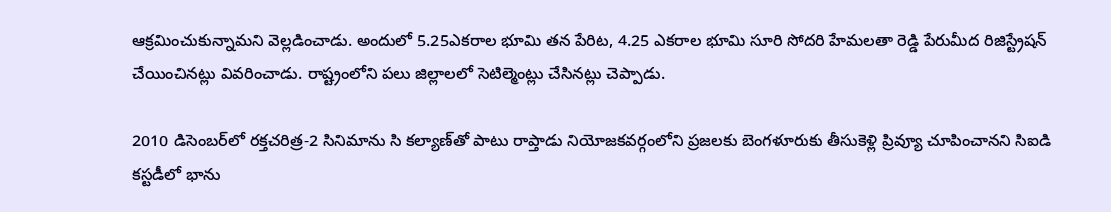ఆక్రమించుకున్నామని వెల్లడించాడు. అందులో 5.25ఎకరాల భూమి తన పేరిట, 4.25 ఎకరాల భూమి సూరి సోదరి హేమలతా రెడ్డి పేరుమీద రిజిస్ట్రేషన్ చేయించినట్లు వివరించాడు. రాష్ట్రంలోని పలు జిల్లాలలో సెటిల్మెంట్లు చేసినట్లు చెప్పాడు.

2010 డిసెంబర్‌లో రక్తచరిత్ర-2 సినిమాను సి కల్యాణ్‌తో పాటు రాప్తాడు నియోజకవర్గంలోని ప్రజలకు బెంగళూరుకు తీసుకెళ్లి ప్రివ్యూ చూపించానని సిఐడి కస్టడీలో భాను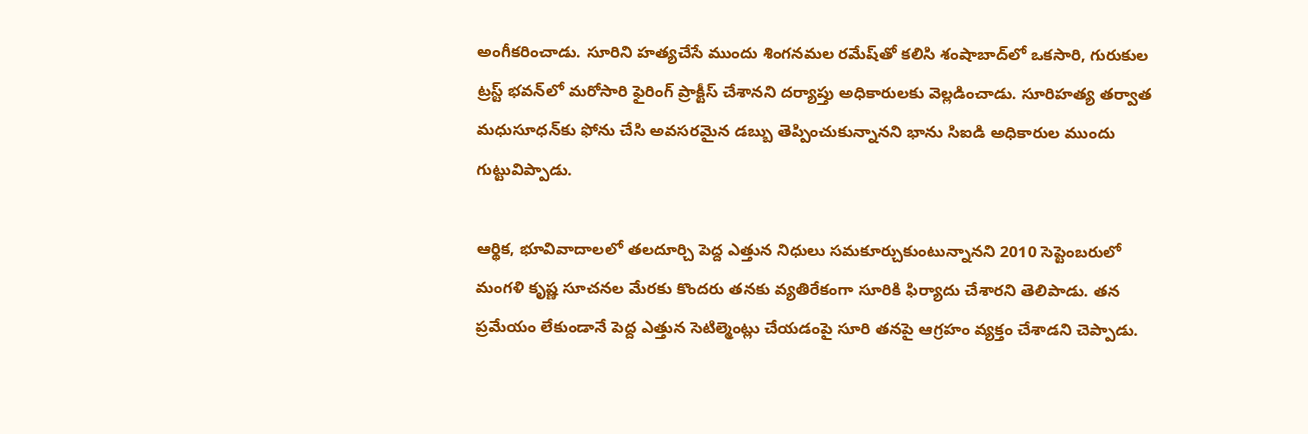అంగీకరించాడు. సూరిని హత్యచేసే ముందు శింగనమల రమేష్‌తో కలిసి శంషాబాద్‌లో ఒకసారి, గురుకుల ట్రస్ట్‌ భవన్‌లో మరోసారి ఫైరింగ్ ప్రాక్టీస్ చేశానని దర్యాప్తు అధికారులకు వెల్లడించాడు. సూరిహత్య తర్వాత మధుసూధన్‌కు ఫోను చేసి అవసరమైన డబ్బు తెప్పించుకున్నానని భాను సిఐడి అధికారుల ముందు గుట్టువిప్పాడు.

ఆర్థిక, భూవివాదాలలో తలదూర్చి పెద్ద ఎత్తున నిధులు సమకూర్చుకుంటున్నానని 2010 సెప్టెంబరులో మంగళి కృష్ణ సూచనల మేరకు కొందరు తనకు వ్యతిరేకంగా సూరికి ఫిర్యాదు చేశారని తెలిపాడు. తన ప్రమేయం లేకుండానే పెద్ద ఎత్తున సెటిల్మెంట్లు చేయడంపై సూరి తనపై ఆగ్రహం వ్యక్తం చేశాడని చెప్పాడు.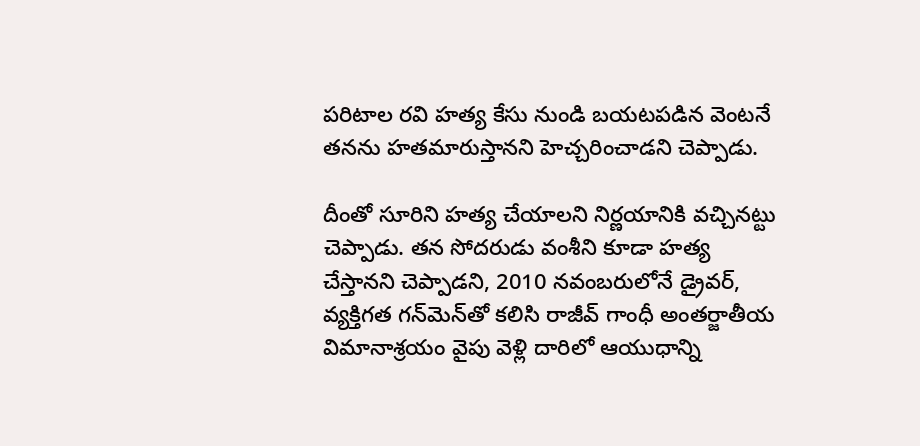పరిటాల రవి హత్య కేసు నుండి బయటపడిన వెంటనే తనను హతమారుస్తానని హెచ్చరించాడని చెప్పాడు.

దీంతో సూరిని హత్య చేయాలని నిర్ణయానికి వచ్చినట్టు చెప్పాడు. తన సోదరుడు వంశీని కూడా హత్య చేస్తానని చెప్పాడని, 2010 నవంబరులోనే డ్రైవర్, వ్యక్తిగత గన్‌మెన్‌తో కలిసి రాజీవ్ గాంధీ అంతర్జాతీయ విమానాశ్రయం వైపు వెళ్లి దారిలో ఆయుధాన్ని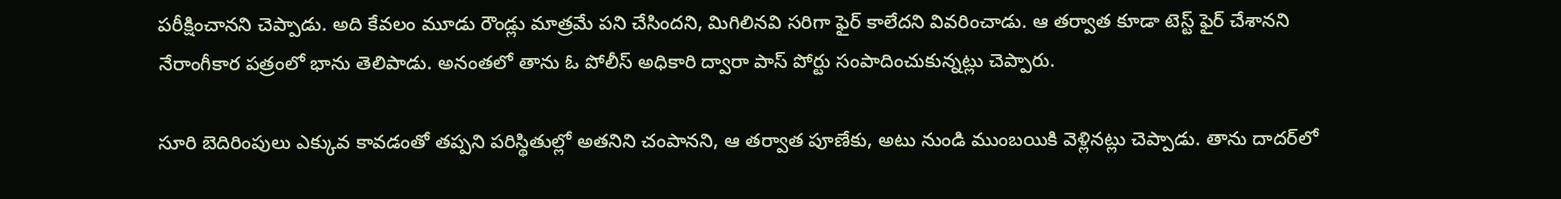పరీక్షించానని చెప్పాడు. అది కేవలం మూడు రౌండ్లు మాత్రమే పని చేసిందని, మిగిలినవి సరిగా ఫైర్ కాలేదని వివరించాడు. ఆ తర్వాత కూడా టెస్ట్ ఫైర్ చేశానని నేరాంగీకార పత్రంలో భాను తెలిపాడు. అనంతలో తాను ఓ పోలీస్ అధికారి ద్వారా పాస్ పోర్టు సంపాదించుకున్నట్లు చెప్పారు.

సూరి బెదిరింపులు ఎక్కువ కావడంతో తప్పని పరిస్థితుల్లో అతనిని చంపానని, ఆ తర్వాత పూణేకు, అటు నుండి ముంబయికి వెళ్లినట్లు చెప్పాడు. తాను దాదర్‌లో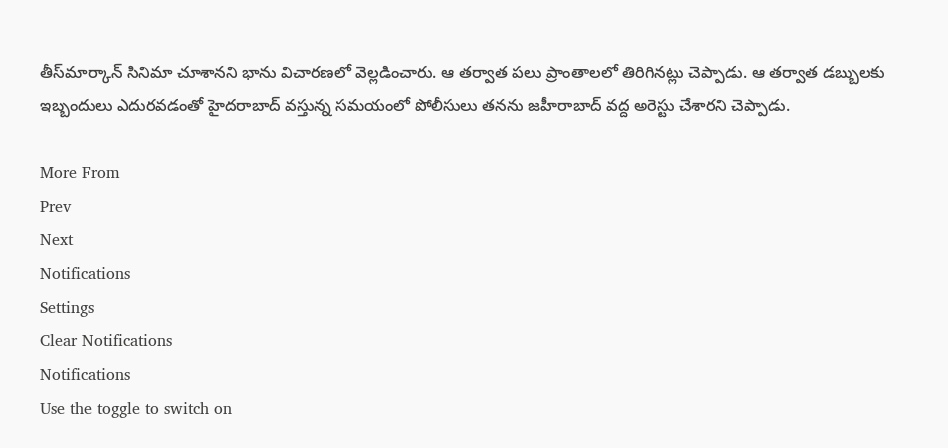తీస్‍‌మార్కాన్ సినిమా చూశానని భాను విచారణలో వెల్లడించారు. ఆ తర్వాత పలు ప్రాంతాలలో తిరిగినట్లు చెప్పాడు. ఆ తర్వాత డబ్బులకు ఇబ్బందులు ఎదురవడంతో హైదరాబాద్ వస్తున్న సమయంలో పోలీసులు తనను జహీరాబాద్ వద్ద అరెస్టు చేశారని చెప్పాడు.

More From
Prev
Next
Notifications
Settings
Clear Notifications
Notifications
Use the toggle to switch on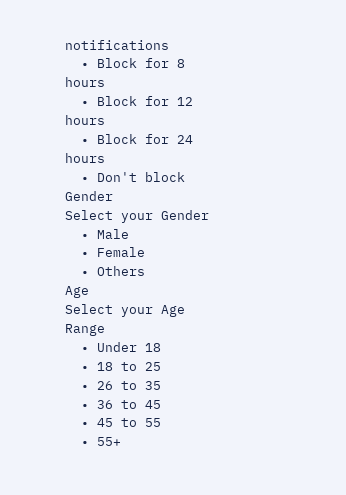notifications
  • Block for 8 hours
  • Block for 12 hours
  • Block for 24 hours
  • Don't block
Gender
Select your Gender
  • Male
  • Female
  • Others
Age
Select your Age Range
  • Under 18
  • 18 to 25
  • 26 to 35
  • 36 to 45
  • 45 to 55
  • 55+